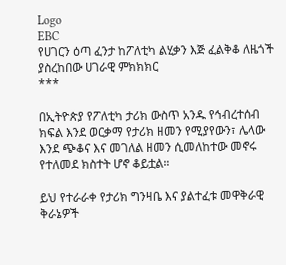Logo
EBC
የሀገርን ዕጣ ፈንታ ከፖለቲካ ልሂቃን እጅ ፈልቅቆ ለዜጎች ያስረከበው ሀገራዊ ምክክክር
***

በኢትዮጵያ የፖለቲካ ታሪክ ውስጥ አንዱ የኅብረተሰብ ክፍል እንደ ወርቃማ የታሪክ ዘመን የሚያየውን፣ ሌላው እንደ ጭቆና እና መገለል ዘመን ሲመለከተው መኖሩ የተለመደ ክስተት ሆኖ ቆይቷል።

ይህ የተራራቀ የታሪክ ግንዛቤ እና ያልተፈቱ መዋቅራዊ ቅራኔዎች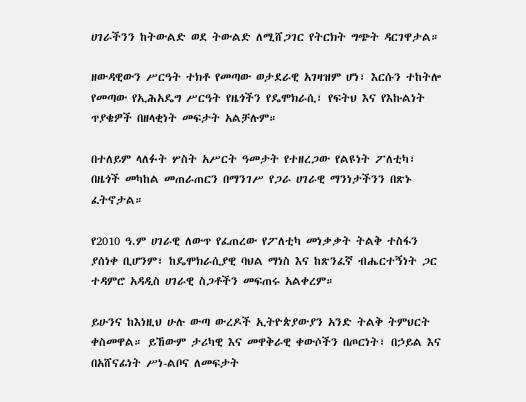ሀገራችንን ከትውልድ ወደ ትውልድ ለሚሸጋገር የትርክት ግጭት ዳርገዋታል።

ዘውዳዊውን ሥርዓት ተክቶ የመጣው ወታደራዊ አገዛዝም ሆነ፣ እርሱን ተከትሎ የመጣው የኢሕአዴግ ሥርዓት የዜጎችን የዴሞክራሲ፣ የፍትህ እና የእኩልነት ጥያቄዎች በዘላቂነት መፍታት አልቻሉም።

በተለይም ላለፉት ሦስት አሥርት ዓመታት የተዘረጋው የልዩነት ፖለቲካ፣ በዜጎች መካከል መጠራጠርን በማንገሥ የጋራ ሀገራዊ ማንነታችንን በጽኑ ፈትኖታል።

የ2010 ዓ.ም ሀገራዊ ለውጥ የፈጠረው የፖለቲካ መነቃቃት ትልቅ ተስፋን ያሰነቀ ቢሆንም፣ ከዴሞክራሲያዊ ባህል ማነስ እና ከጽንፈኛ ብሔርተኝነት ጋር ተዳምሮ አዳዲስ ሀገራዊ ስጋቶችን መፍጠሩ አልቀረም።

ይሁንና ከእነዚህ ሁሉ ውጣ ውረዶች ኢትዮጵያውያን አንድ ትልቅ ትምህርት ቀስመዋል። ይኸውም ታሪካዊ እና መዋቅራዊ ቀውሶችን በጦርነት፣ በኃይል እና በአሸናፊነት ሥነ-ልቦና ለመፍታት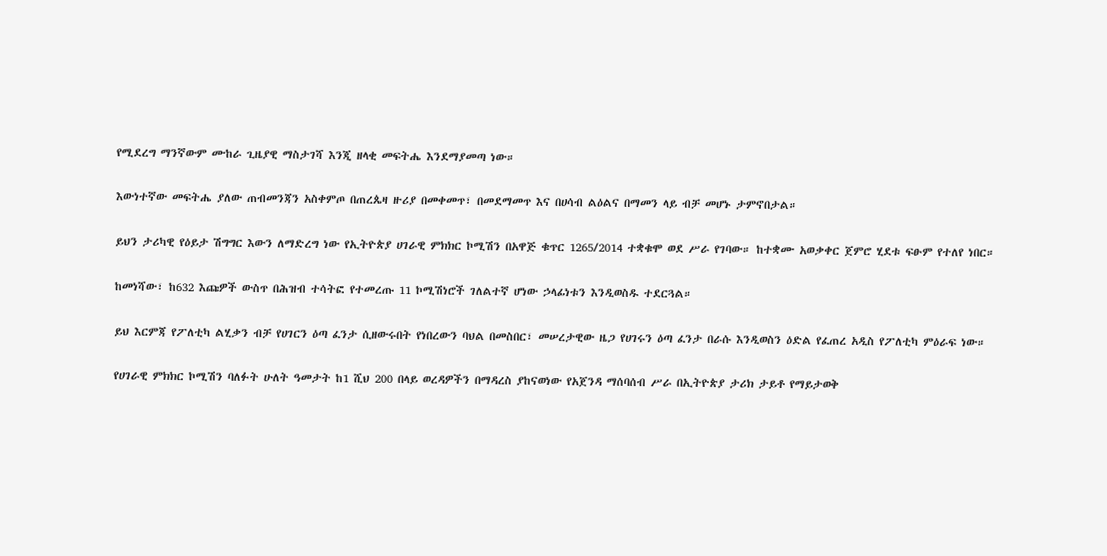የሚደረግ ማንኛውም ሙከራ ጊዜያዊ ማስታገሻ እንጂ ዘላቂ መፍትሔ እንደማያመጣ ነው።

እውነተኛው መፍትሔ ያለው ጠብመንጃን አስቀምጦ በጠረጴዛ ዙሪያ በመቀመጥ፣ በመደማመጥ እና በሀሳብ ልዕልና በማመን ላይ ብቻ መሆኑ ታምኖበታል።

ይህን ታሪካዊ የዕይታ ሽግግር እውን ለማድረግ ነው የኢትዮጵያ ሀገራዊ ምክክር ኮሚሽን በአዋጅ ቁጥር 1265/2014 ተቋቁሞ ወደ ሥራ የገባው። ከተቋሙ አወቃቀር ጀምሮ ሂደቱ ፍፁም የተለየ ነበር።

ከመነሻው፣ ከ632 እጩዎች ውስጥ በሕዝብ ተሳትፎ የተመረጡ 11 ኮሚሽነሮች ገለልተኛ ሆነው ኃላፊነቱን እንዲወስዱ ተደርጓል።

ይህ እርምጃ የፖለቲካ ልሂቃን ብቻ የሀገርን ዕጣ ፈንታ ሲዘውሩበት የነበረውን ባህል በመስበር፣ መሠረታዊው ዜጋ የሀገሩን ዕጣ ፈንታ በራሱ እንዲወስን ዕድል የፈጠረ አዲስ የፖለቲካ ምዕራፍ ነው።

የሀገራዊ ምክክር ኮሚሽን ባለፉት ሁለት ዓመታት ከ1 ሺህ 200 በላይ ወረዳዎችን በማዳረስ ያከናወነው የአጀንዳ ማሰባሰብ ሥራ በኢትዮጵያ ታሪክ ታይቶ የማይታወቅ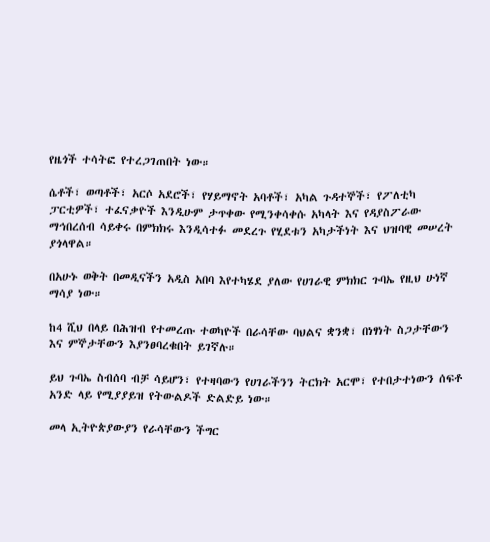የዜጎች ተሳትፎ የተረጋገጠበት ነው።

ሴቶች፣ ወጣቶች፣ አርሶ አደሮች፣ የሃይማኖት አባቶች፣ አካል ጉዳተኞች፣ የፖለቲካ ፓርቲዎች፣ ተፈናቃዮች እንዲሁም ታጥቀው የሚንቀሳቀሱ አካላት እና የዳያስፖራው ማኅበረሰብ ሳይቀሩ በምክክሩ እንዲሳተፉ መደረጉ የሂደቱን አካታችነት እና ህዝባዊ መሠረት ያጎላዋል።

በአሁኑ ወቅት በመዲናችን አዲስ አበባ እየተካሄደ ያለው የሀገራዊ ምክክር ጉባኤ የዚህ ሁነኛ ማሳያ ነው።

ከ4 ሺህ በላይ በሕዝብ የተመረጡ ተወካዮች በራሳቸው ባህልና ቋንቋ፣ በነፃነት ስጋታቸውን እና ምኞታቸውን እያንፀባረቁበት ይገኛሉ።

ይህ ጉባኤ ስብሰባ ብቻ ሳይሆን፣ የተዛባውን የሀገራችንን ትርክት አርሞ፣ የተበታተነውን ሰፍቶ አንድ ላይ የሚያያይዝ የትውልዶች ድልድይ ነው።

መላ ኢትዮጵያውያን የራሳቸውን ችግር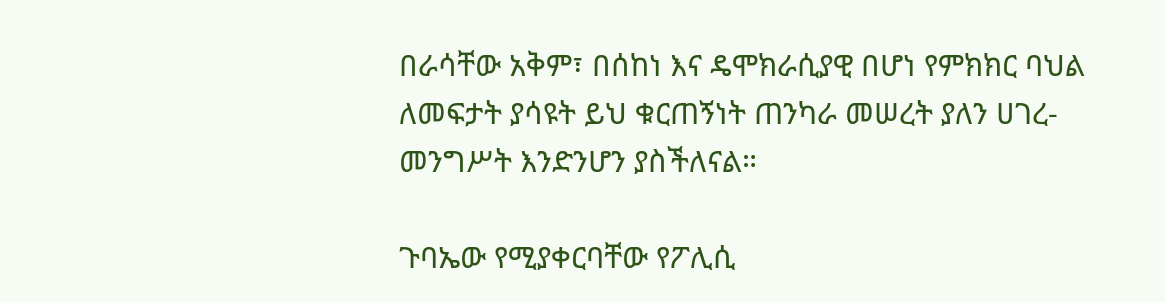በራሳቸው አቅም፣ በሰከነ እና ዴሞክራሲያዊ በሆነ የምክክር ባህል ለመፍታት ያሳዩት ይህ ቁርጠኝነት ጠንካራ መሠረት ያለን ሀገረ-መንግሥት እንድንሆን ያስችለናል።

ጉባኤው የሚያቀርባቸው የፖሊሲ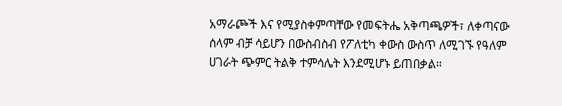አማራጮች እና የሚያስቀምጣቸው የመፍትሔ አቅጣጫዎች፣ ለቀጣናው ሰላም ብቻ ሳይሆን በውስብስብ የፖለቲካ ቀውስ ውስጥ ለሚገኙ የዓለም ሀገራት ጭምር ትልቅ ተምሳሌት እንደሚሆኑ ይጠበቃል።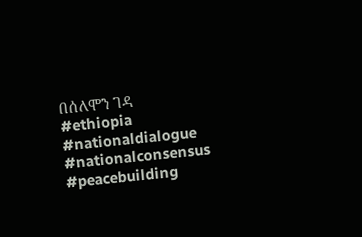በሰለሞን ገዳ
#ethiopia #nationaldialogue #nationalconsensus #peacebuilding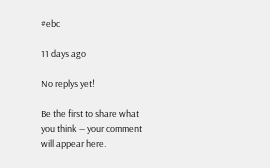#ebc

11 days ago

No replys yet!

Be the first to share what you think — your comment will appear here.